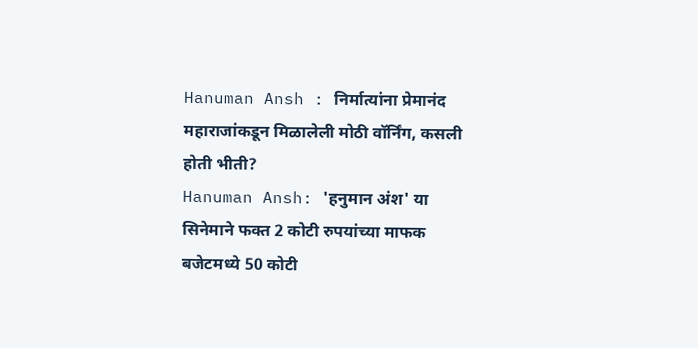Hanuman Ansh : निर्मात्यांना प्रेमानंद महाराजांकडून मिळालेली मोठी वॉर्निंग, कसली होती भीती?
Hanuman Ansh: 'हनुमान अंश' या सिनेमाने फक्त 2 कोटी रुपयांच्या माफक बजेटमध्ये 50 कोटी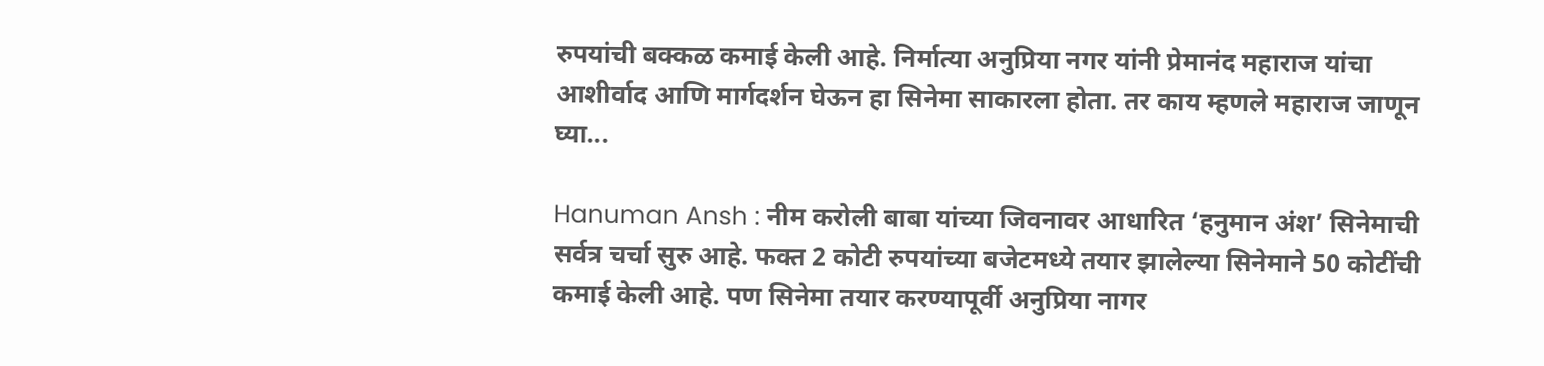रुपयांची बक्कळ कमाई केली आहे. निर्मात्या अनुप्रिया नगर यांनी प्रेमानंद महाराज यांचा आशीर्वाद आणि मार्गदर्शन घेऊन हा सिनेमा साकारला होता. तर काय म्हणले महाराज जाणून घ्या...

Hanuman Ansh : नीम करोली बाबा यांच्या जिवनावर आधारित ‘हनुमान अंश’ सिनेमाची सर्वत्र चर्चा सुरु आहे. फक्त 2 कोटी रुपयांच्या बजेटमध्ये तयार झालेल्या सिनेमाने 50 कोटींची कमाई केली आहे. पण सिनेमा तयार करण्यापूर्वी अनुप्रिया नागर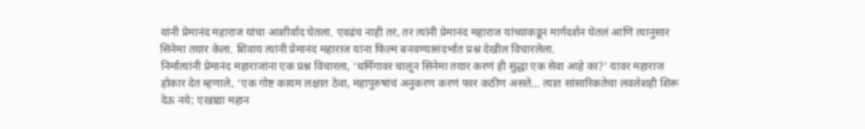यांनी प्रेमानंद महाराज यांचा आशीर्वाद घेतला. एवढंच नाही तर, तर त्यांनी प्रेमानंद महाराज यांच्याकडून मार्गदर्शन घेतलं आणि त्यानुसार सिनेमा तयार केला. शिवाय त्यांनी प्रेमानंद महाराज यांना फिल्म बनवण्यासंदर्भात प्रश्न देखील विचारलेला.
निर्मात्यांनी प्रेमानंद महाराजांना एक प्रश्न विचारला, ‘धर्मिगावर चालून सिनेमा तयार करणं ही सुद्धा एक सेवा आहे का?’ यावर महाराज होकार देत म्हणाले, ‘एक गोष्ट कायम लक्षात ठेवा, महापुरुषांचं अनुकरण करणं फार कठीण असते… त्यात सांसारिकतेचा लवलेशही शिरू देऊ नये; एखाद्या महान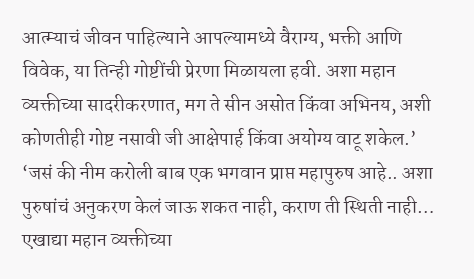आत्म्याचं जीवन पाहिल्याने आपल्यामध्ये वैराग्य, भक्ती आणि विवेक, या तिन्ही गोष्टींची प्रेरणा मिळायला हवी. अशा महान व्यक्तीच्या सादरीकरणात, मग ते सीन असोत किंवा अभिनय, अशी कोणतीही गोष्ट नसावी जी आक्षेपार्ह किंवा अयोग्य वाटू शकेल.’
‘जसं की नीम करोली बाब एक भगवान प्राप्त महापुरुष आहे.. अशा पुरुषांचं अनुकरण केलं जाऊ शकत नाही, कराण ती स्थिती नाही… एखाद्या महान व्यक्तीच्या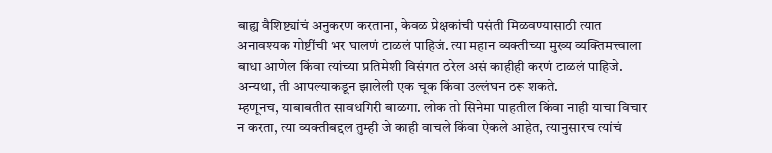बाह्य वैशिष्ट्यांचं अनुकरण करताना, केवळ प्रेक्षकांची पसंती मिळवण्यासाठी त्यात अनावश्यक गोष्टींची भर घालणं टाळलं पाहिजं. त्या महान व्यक्तीच्या मुख्य व्यक्तिमत्त्वाला बाधा आणेल किंवा त्यांच्या प्रतिमेशी विसंगत ठरेल असं काहीही करणं टाळलं पाहिजे. अन्यथा, ती आपल्याकडून झालेली एक चूक किंवा उल्लंघन ठरू शकते.
म्हणूनच, याबाबतीत सावधगिरी बाळगा. लोक तो सिनेमा पाहतील किंवा नाही याचा विचार न करता, त्या व्यक्तीबद्दल तुम्ही जे काही वाचले किंवा ऐकले आहेत, त्यानुसारच त्यांचं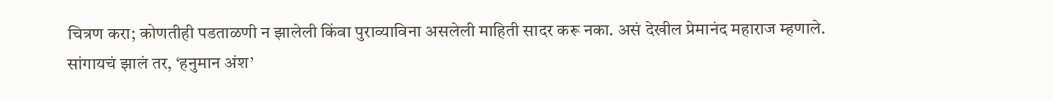चित्रण करा; कोणतीही पडताळणी न झालेली किंवा पुराव्याविना असलेली माहिती सादर करू नका. असं देखील प्रेमानंद महाराज म्हणाले.
सांगायचं झालं तर, ‘हनुमान अंश’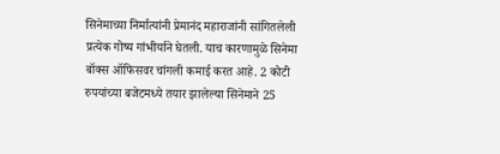सिनेमाच्या निर्मात्यांनी प्रेमानंद महाराजांनी सांगितलेली प्रत्येक गोष्य गांभीर्याने घेतली. याच कारणामुळे सिनेमा बॉक्स ऑफिसवर चांगली कमाई करत आहे. 2 कोटी रुपयांच्या बजेटमध्ये तयार झालेल्या सिनेमाने 25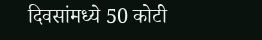दिवसांमध्ये 50 कोटी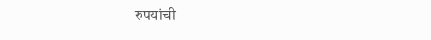रुपयांची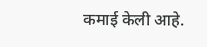कमाई केली आहे.